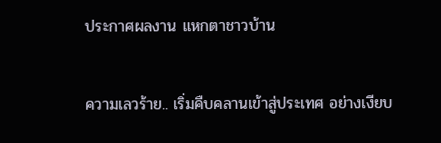ประกาศผลงาน แหกตาชาวบ้าน

ความเลวร้าย.. เริ่มคืบคลานเข้าสู่ประเทศ อย่างเงียบ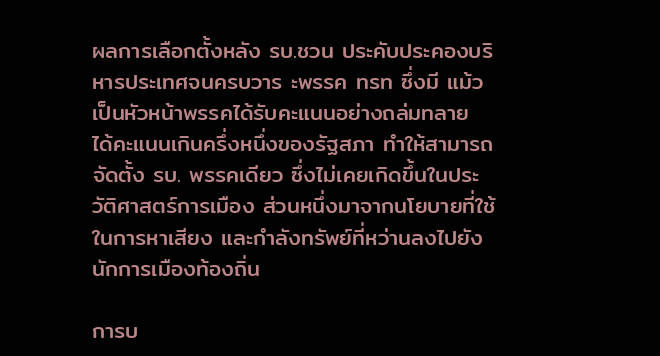ผลการเลือกตั้งหลัง รบ.ชวน ประคับประคองบริหารประเทศจนครบวาร ะพรรค ทรท ซึ่งมี แม้วเป็นหัวหน้าพรรคได้รับคะแนนอย่างถล่มทลาย ได้คะแนนเกินครึ่งหนึ่งของรัฐสภา ทำให้สามารถจัดตั้ง รบ. พรรคเดียว ซึ่งไม่เคยเกิดขึ้นในประวัติศาสตร์การเมือง ส่วนหนึ่งมาจากนโยบายที่ใช้ในการหาเสียง และกำลังทรัพย์ที่หว่านลงไปยังนักการเมืองท้องถิ่น

การบ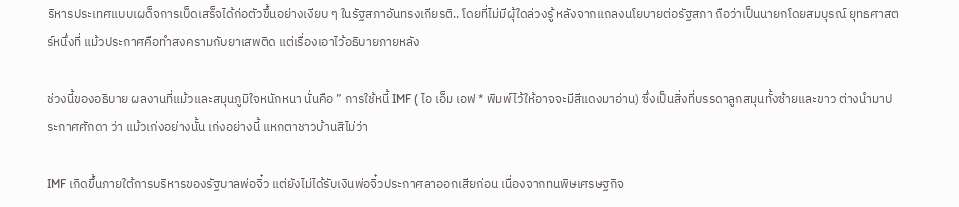ริหารประเทศแบบเผด็จการเบ็ดเสร็จได้ก่อตัวขึ้นอย่างเงียบ ๆ ในรัฐสภาอันทรงเกียรติ.. โดยที่ไม่มีผุ้ใดล่วงรู้ หลังจากแถลงนโยบายต่อรัฐสภา ถือว่าเป็นนายกโดยสมบุรณ์ ยุทธศาสตร์หนึ่งที่ แม้วประกาศคือทำสงครามกับยาเสพติด แต่เรื่องเอาไว้อธิบายภายหลัง

ช่วงนี้ของอธิบาย ผลงานที่แม้วและสมุนภูมิใจหนักหนา นั่นคือ ” การใช้หนี้ IMF ( ไอ เอ็ม เอฟ * พิมพ์ไว้ให้อาจจะมีสีแดงมาอ่าน) ซึ่งเป็นสิ่งที่บรรดาลูกสมุนทั้งซ้ายและขาว ต่างนำมาประกาศศักดา ว่า แม้วเก่งอย่างนั้น เก่งอย่างนี้ แหกตาชาวบ้านสิไม่ว่า

IMF เกิดขึ้นภายใต้การบริหารของรัฐบาลพ่อจิ๋ว แต่ยังไม่ได้รับเงินพ่อจิ๋วประกาศลาออกเสียก่อน เนื่องจากทนพิษเศรษฐกิจ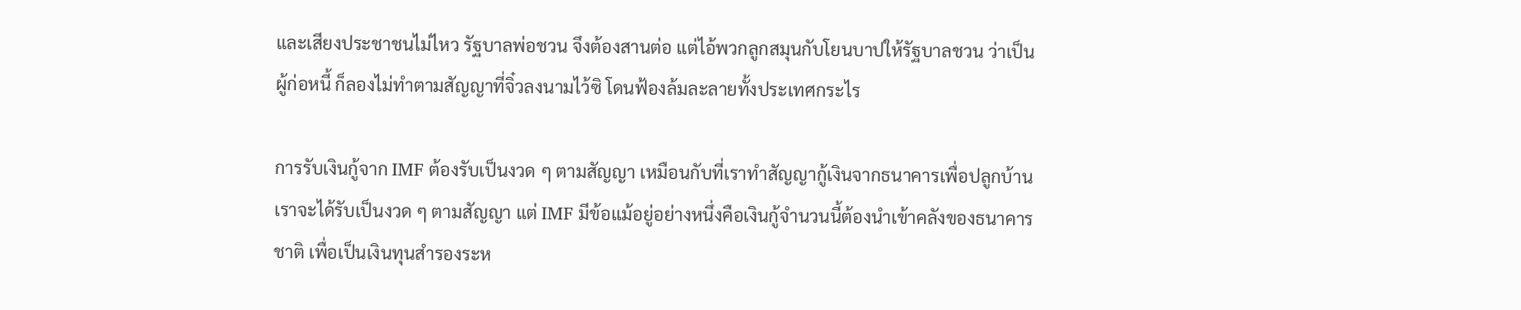และเสียงประชาชนไม่ไหว รัฐบาลพ่อชวน จึงต้องสานต่อ แต่ไอ้พวกลูกสมุนกับโยนบาปให้รัฐบาลชวน ว่าเป็นผู้ก่อหนี้ ก็ลองไม่ทำตามสัญญาที่จิ๋วลงนามไว้ซิ โดนฟ้องล้มละลายทั้งประเทศกระไร

การรับเงินกู้จาก IMF ต้องรับเป็นงวด ๆ ตามสัญญา เหมือนกับที่เราทำสัญญากู้เงินจากธนาคารเพื่อปลูกบ้าน เราจะได้รับเป็นงวด ๆ ตามสัญญา แต่ IMF มีข้อแม้อยู่อย่างหนึ่งคือเงินกู้จำนวนนี้ต้องนำเข้าคลังของธนาคารชาติ เพื่อเป็นเงินทุนสำรองระห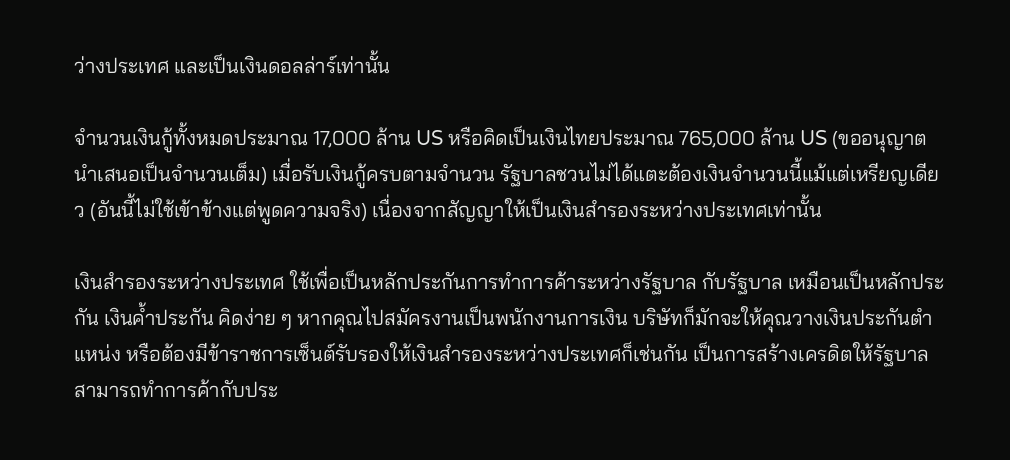ว่างประเทศ และเป็นเงินดอลล่าร์เท่านั้น

จำนวนเงินกู้ทั้งหมดประมาณ 17,000 ล้าน US หรือคิดเป็นเงินไทยประมาณ 765,000 ล้าน US (ขออนุญาตนำเสนอเป็นจำนวนเต็ม) เมื่อรับเงินกู้ครบตามจำนวน รัฐบาลชวนไม่ได้แตะต้องเงินจำนวนนี้แม้แต่เหรียญเดียว (อันนี้ไม่ใช้เข้าข้างแต่พูดความจริง) เนื่องจากสัญญาให้เป็นเงินสำรองระหว่างประเทศเท่านั้น

เงินสำรองระหว่างประเทศ ใช้เพื่อเป็นหลักประกันการทำการค้าระหว่างรัฐบาล กับรัฐบาล เหมือนเป็นหลักประกัน เงินค้ำประกัน คิดง่าย ๆ หากคุณไปสมัครงานเป็นพนักงานการเงิน บริษัทก็มักจะให้คุณวางเงินประกันตำแหน่ง หรือต้องมีข้าราชการเซ็นต์รับรองให้เงินสำรองระหว่างประเทศก็เช่นกัน เป็นการสร้างเครดิตให้รัฐบาลสามารถทำการค้ากับประ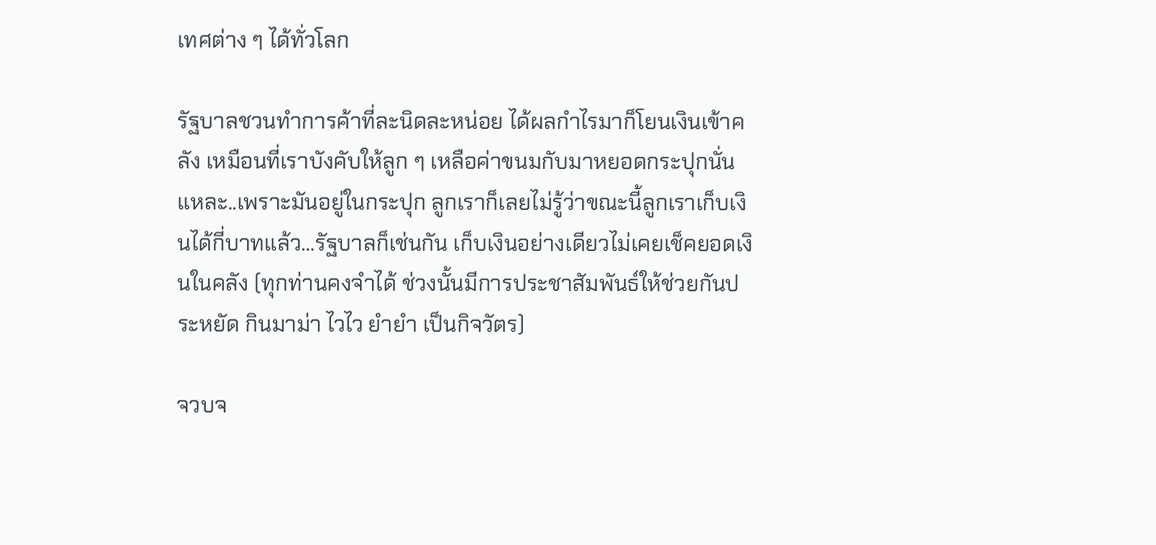เทศต่าง ๆ ได้ทั่วโลก

รัฐบาลชวนทำการค้าที่ละนิดละหน่อย ได้ผลกำไรมาก็โยนเงินเข้าคลัง เหมือนที่เราบังคับให้ลูก ๆ เหลือค่าขนมกับมาหยอดกระปุกนั่นแหละ..เพราะมันอยู่ในกระปุก ลูกเราก็เลยไม่รู้ว่าขณะนี้ลูกเราเก็บเงินได้กี่บาทแล้ว…รัฐบาลก็เช่นกัน เก็บเงินอย่างเดียวไม่เคยเช็คยอดเงินในคลัง (ทุกท่านคงจำได้ ช่วงนั้นมีการประชาสัมพันธ์ให้ช่วยกันประหยัด กินมาม่า ไวไว ยำยำ เป็นกิจวัตร)

จวบจ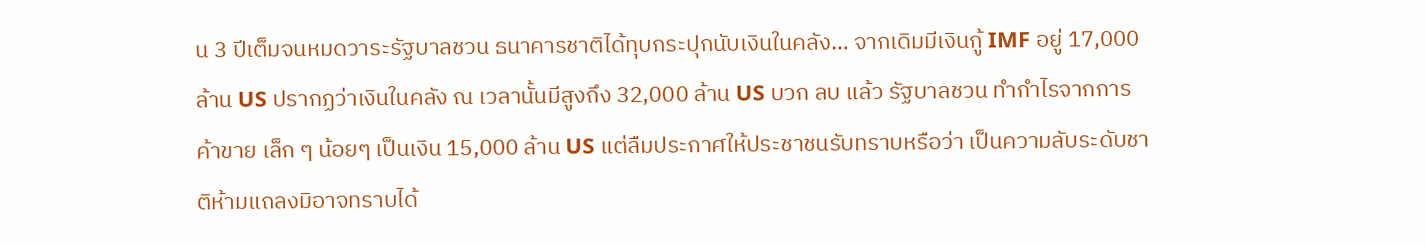น 3 ปีเต็มจนหมดวาระรัฐบาลชวน ธนาคารชาติได้ทุบกระปุกนับเงินในคลัง… จากเดิมมีเงินกู้ IMF อยู่ 17,000 ล้าน US ปรากฏว่าเงินในคลัง ณ เวลานั้นมีสูงถึง 32,000 ล้าน US บวก ลบ แล้ว รัฐบาลชวน ทำกำไรจากการค้าขาย เล็ก ๆ น้อยๆ เป็นเงิน 15,000 ล้าน US แต่ลืมประกาศให้ประชาชนรับทราบหรือว่า เป็นความลับระดับชาติห้ามแถลงมิอาจทราบได้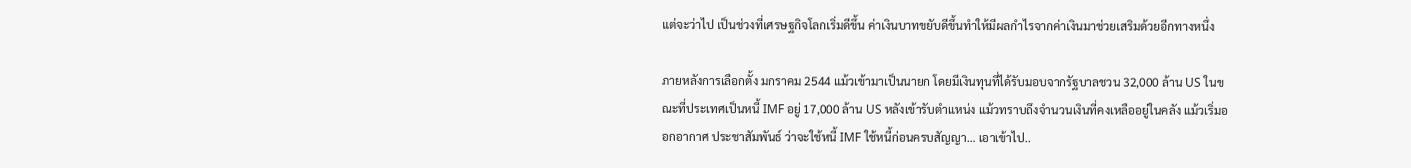แต่จะว่าไป เป็นช่วงที่เศรษฐกิจโลกเริ่มดีขึ้น ค่าเงินบาทขยับดีขึ้นทำให้มีผลกำไรจากค่าเงินมาช่วยเสริมด้วยอีกทางหนึ่ง

ภายหลังการเลือกตั้ง มกราคม 2544 แม้วเข้ามาเป็นนายก โดยมีเงินทุนที่ได้รับมอบจากรัฐบาลชวน 32,000 ล้าน US ในขณะที่ประเทศเป็นหนี้ IMF อยู่ 17,000 ล้าน US หลังเข้ารับตำแหน่ง แม้วทราบถึงจำนวนเงินที่คงเหลืออยู่ในคลัง แม้วเริ่มออกอากาศ ประชาสัมพันธ์ ว่าจะใช้หนี้ IMF ใช้หนี้ก่อนครบสัญญา… เอาเข้าไป..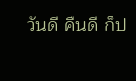วันดี คืนดี ก็ป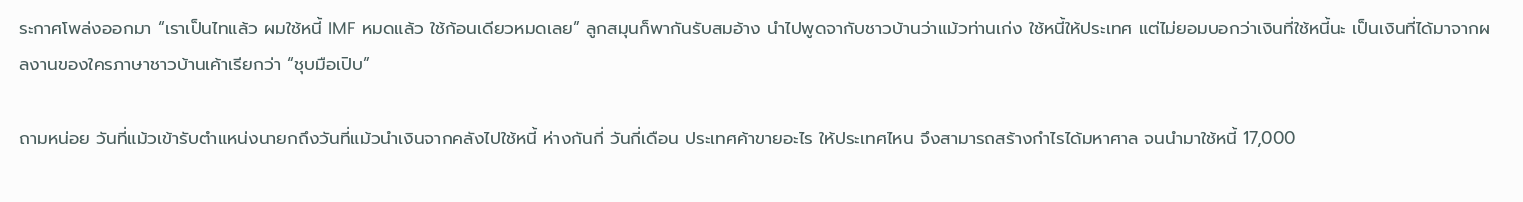ระกาศโพล่งออกมา “เราเป็นไทแล้ว ผมใช้หนี้ IMF หมดแล้ว ใช้ก้อนเดียวหมดเลย” ลูกสมุนก็พากันรับสมอ้าง นำไปพูดจากับชาวบ้านว่าแม้วท่านเก่ง ใช้หนี้ให้ประเทศ แต่ไม่ยอมบอกว่าเงินที่ใช้หนี้นะ เป็นเงินที่ได้มาจากผลงานของใครภาษาชาวบ้านเค้าเรียกว่า “ชุบมือเปิบ”

ถามหน่อย วันที่แม้วเข้ารับตำแหน่งนายกถึงวันที่แม้วนำเงินจากคลังไปใช้หนี้ ห่างกันกี่ วันกี่เดือน ประเทศค้าขายอะไร ให้ประเทศไหน จึงสามารถสร้างกำไรได้มหาศาล จนนำมาใช้หนี้ 17,000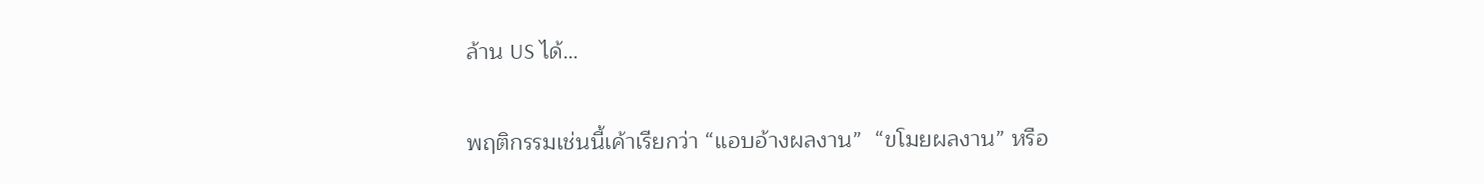ล้าน US ได้…

พฤติกรรมเช่นนี้เค้าเรียกว่า “แอบอ้างผลงาน”  “ขโมยผลงาน” หรือ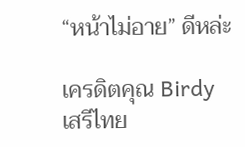“หน้าไม่อาย” ดีหล่ะ

เครดิตคุณ Birdy เสรีไทย